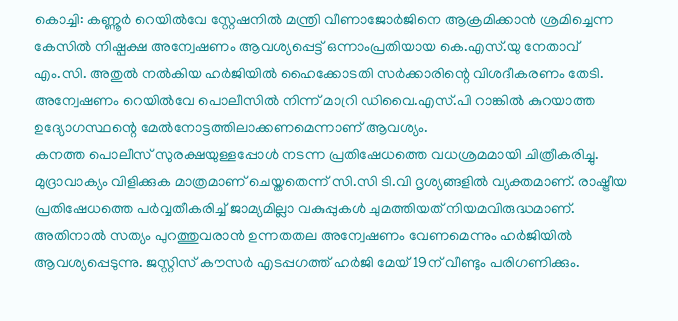കൊച്ചി: കണ്ണൂർ റെയിൽവേ സ്റ്റേഷനിൽ മന്ത്രി വീണാജോർജിനെ ആക്രമിക്കാൻ ശ്രമിച്ചെന്ന കേസിൽ നിഷ്പക്ഷ അന്വേഷണം ആവശ്യപ്പെട്ട് ഒന്നാംപ്രതിയായ കെ.എസ്.യു നേതാവ് എം.സി. അതുൽ നൽകിയ ഹർജിയിൽ ഹൈക്കോടതി സർക്കാരിന്റെ വിശദീകരണം തേടി. അന്വേഷണം റെയിൽവേ പൊലീസിൽ നിന്ന് മാറ്രി ഡിവൈ.എസ്.പി റാങ്കിൽ കുറയാത്ത ഉദ്യോഗസ്ഥന്റെ മേൽനോട്ടത്തിലാക്കണമെന്നാണ് ആവശ്യം.
കനത്ത പൊലീസ് സുരക്ഷയുള്ളപ്പോൾ നടന്ന പ്രതിഷേധത്തെ വധശ്രമമായി ചിത്രീകരിച്ചു. മുദ്രാവാക്യം വിളിക്കുക മാത്രമാണ് ചെയ്തതെന്ന് സി.സി ടി.വി ദൃശ്യങ്ങളിൽ വ്യക്തമാണ്. രാഷ്ട്രീയ പ്രതിഷേധത്തെ പർവ്വതീകരിച്ച് ജാമ്യമില്ലാ വകുപ്പുകൾ ചുമത്തിയത് നിയമവിരുദ്ധമാണ്. അതിനാൽ സത്യം പുറത്തുവരാൻ ഉന്നതതല അന്വേഷണം വേണമെന്നും ഹർജിയിൽ ആവശ്യപ്പെടുന്നു. ജസ്റ്റിസ് കൗസർ എടപ്പഗത്ത് ഹർജി മേയ് 19ന് വീണ്ടും പരിഗണിക്കും.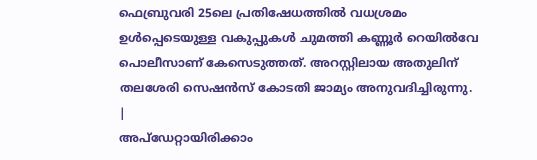ഫെബ്രുവരി 25ലെ പ്രതിഷേധത്തിൽ വധശ്രമം ഉൾപ്പെടെയുള്ള വകുപ്പുകൾ ചുമത്തി കണ്ണൂർ റെയിൽവേ പൊലീസാണ് കേസെടുത്തത്. അറസ്റ്റിലായ അതുലിന് തലശേരി സെഷൻസ് കോടതി ജാമ്യം അനുവദിച്ചിരുന്നു.
|
അപ്ഡേറ്റായിരിക്കാം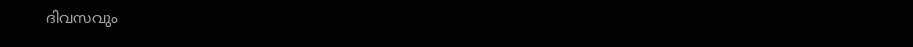ദിവസവും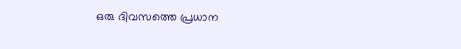ഒരു ദിവസത്തെ പ്രധാന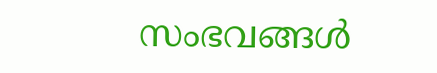സംഭവങ്ങൾ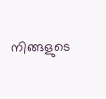നിങ്ങളുടെ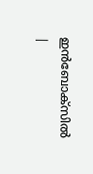ഇൻബോക്സിൽ |